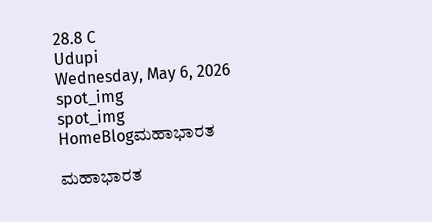28.8 C
Udupi
Wednesday, May 6, 2026
spot_img
spot_img
HomeBlogಮಹಾಭಾರತ

ಮಹಾಭಾರತ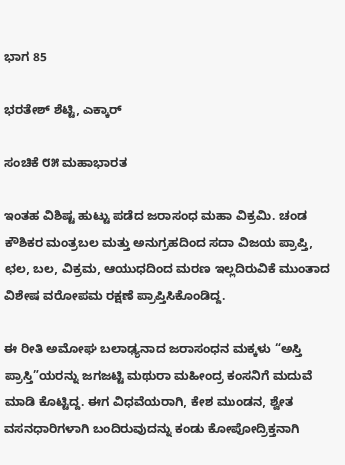ಭಾಗ 85

ಭರತೇಶ್ ಶೆಟ್ಟಿ, ಎಕ್ಕಾರ್

ಸಂಚಿಕೆ ೮೫ ಮಹಾಭಾರತ

ಇಂತಹ ವಿಶಿಷ್ಟ ಹುಟ್ಟು ಪಡೆದ ಜರಾಸಂಧ ಮಹಾ ವಿಕ್ರಮಿ. ಚಂಡ ಕೌಶಿಕರ ಮಂತ್ರಬಲ ಮತ್ತು ಅನುಗ್ರಹದಿಂದ ಸದಾ ವಿಜಯ ಪ್ರಾಪ್ತಿ, ಛಲ, ಬಲ, ವಿಕ್ರಮ, ಆಯುಧದಿಂದ ಮರಣ ಇಲ್ಲದಿರುವಿಕೆ ಮುಂತಾದ ವಿಶೇಷ ವರೋಪಮ ರಕ್ಷಣೆ ಪ್ರಾಪ್ತಿಸಿಕೊಂಡಿದ್ದ.

ಈ ರೀತಿ ಅಮೋಘ ಬಲಾಢ್ಯನಾದ ಜರಾಸಂಧನ ಮಕ್ಕಳು “ಅಸ್ತಿ ಪ್ರಾಸ್ತಿ”ಯರನ್ನು ಜಗಜಟ್ಟಿ ಮಥುರಾ ಮಹೀಂದ್ರ ಕಂಸನಿಗೆ ಮದುವೆ ಮಾಡಿ ಕೊಟ್ಟಿದ್ದ. ಈಗ ವಿಧವೆಯರಾಗಿ, ಕೇಶ ಮುಂಡನ, ಶ್ವೇತ ವಸನಧಾರಿಗಳಾಗಿ ಬಂದಿರುವುದನ್ನು ಕಂಡು ಕೋಪೋದ್ರಿಕ್ತನಾಗಿ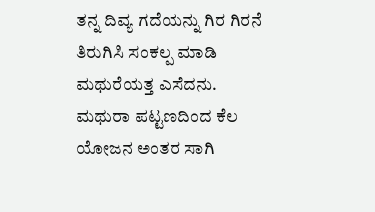ತನ್ನ ದಿವ್ಯ ಗದೆಯನ್ನು ಗಿರ ಗಿರನೆ ತಿರುಗಿಸಿ ಸಂಕಲ್ಪ ಮಾಡಿ ಮಥುರೆಯತ್ತ ಎಸೆದನು. ಮಥುರಾ ಪಟ್ಟಣದಿಂದ ಕೆಲ ಯೋಜನ ಅಂತರ ಸಾಗಿ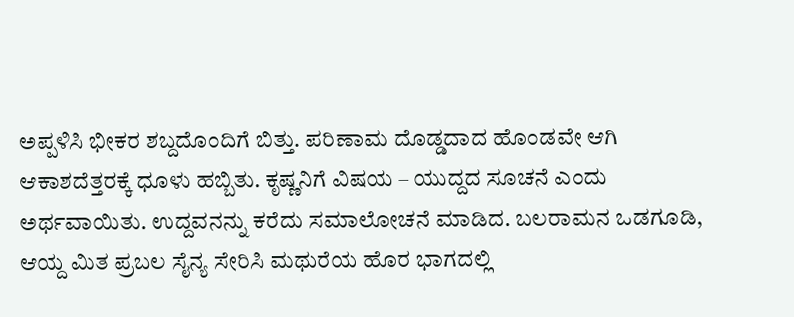ಅಪ್ಪಳಿಸಿ ಭೀಕರ ಶಬ್ದದೊಂದಿಗೆ ಬಿತ್ತು. ಪರಿಣಾಮ ದೊಡ್ಡದಾದ ಹೊಂಡವೇ ಆಗಿ ಆಕಾಶದೆತ್ತರಕ್ಕೆ ಧೂಳು ಹಬ್ಬಿತು. ಕೃಷ್ಣನಿಗೆ ವಿಷಯ – ಯುದ್ದದ ಸೂಚನೆ ಎಂದು ಅರ್ಥವಾಯಿತು. ಉದ್ದವನನ್ನು ಕರೆದು ಸಮಾಲೋಚನೆ ಮಾಡಿದ. ಬಲರಾಮನ ಒಡಗೂಡಿ, ಆಯ್ದ ಮಿತ ಪ್ರಬಲ ಸೈನ್ಯ ಸೇರಿಸಿ ಮಥುರೆಯ ಹೊರ ಭಾಗದಲ್ಲಿ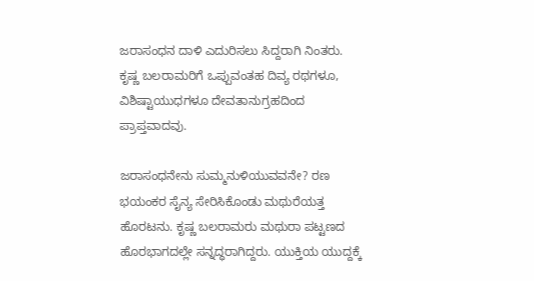ಜರಾಸಂಧನ ದಾಳಿ ಎದುರಿಸಲು ಸಿದ್ದರಾಗಿ ನಿಂತರು. ಕೃಷ್ಣ ಬಲರಾಮರಿಗೆ ಒಪ್ಪುವಂತಹ ದಿವ್ಯ ರಥಗಳೂ, ವಿಶಿಷ್ಟಾಯುಧಗಳೂ ದೇವತಾನುಗ್ರಹದಿಂದ ಪ್ರಾಪ್ತವಾದವು.

ಜರಾಸಂಧನೇನು ಸುಮ್ಮನುಳಿಯುವವನೇ? ರಣ ಭಯಂಕರ ಸೈನ್ಯ ಸೇರಿಸಿಕೊಂಡು ಮಥುರೆಯತ್ತ ಹೊರಟನು. ಕೃಷ್ಣ ಬಲರಾಮರು ಮಥುರಾ ಪಟ್ಟಣದ ಹೊರಭಾಗದಲ್ಲೇ ಸನ್ನದ್ಧರಾಗಿದ್ದರು. ಯುಕ್ತಿಯ ಯುದ್ದಕ್ಕೆ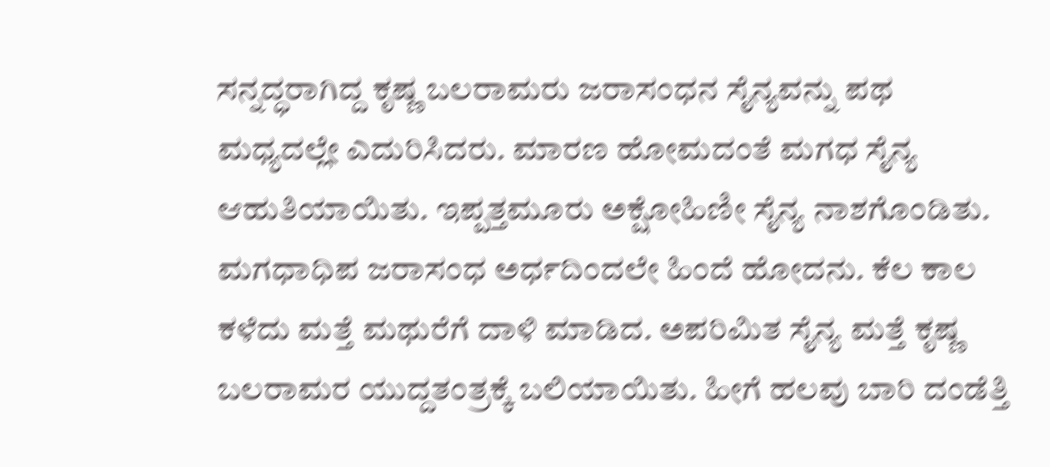ಸನ್ನದ್ಧರಾಗಿದ್ದ ಕೃಷ್ಣ ಬಲರಾಮರು ಜರಾಸಂಧನ ಸೈನ್ಯವನ್ನು ಪಥ ಮಧ್ಯದಲ್ಲೇ ಎದುರಿಸಿದರು. ಮಾರಣ ಹೋಮದಂತೆ ಮಗಧ ಸೈನ್ಯ ಆಹುತಿಯಾಯಿತು. ಇಪ್ಪತ್ತಮೂರು ಅಕ್ಷೋಹಿಣೀ ಸೈನ್ಯ ನಾಶಗೊಂಡಿತು. ಮಗಧಾಧಿಪ ಜರಾಸಂಧ ಅರ್ಧದಿಂದಲೇ ಹಿಂದೆ ಹೋದನು. ಕೆಲ ಕಾಲ ಕಳೆದು ಮತ್ತೆ ಮಥುರೆಗೆ ದಾಳಿ ಮಾಡಿದ. ಅಪರಿಮಿತ ಸೈನ್ಯ ಮತ್ತೆ ಕೃಷ್ಣ ಬಲರಾಮರ ಯುದ್ದತಂತ್ರಕ್ಕೆ ಬಲಿಯಾಯಿತು. ಹೀಗೆ ಹಲವು ಬಾರಿ ದಂಡೆತ್ತಿ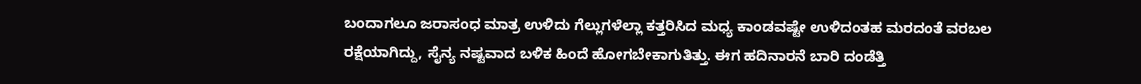ಬಂದಾಗಲೂ ಜರಾಸಂಧ ಮಾತ್ರ ಉಳಿದು ಗೆಲ್ಲುಗಳೆಲ್ಲಾ ಕತ್ತರಿಸಿದ ಮಧ್ಯ ಕಾಂಡವಷ್ಟೇ ಉಳಿದಂತಹ ಮರದಂತೆ ವರಬಲ ರಕ್ಷೆಯಾಗಿದ್ದು, ಸೈನ್ಯ ನಷ್ಟವಾದ ಬಳಿಕ ಹಿಂದೆ ಹೋಗಬೇಕಾಗುತಿತ್ತು. ಈಗ ಹದಿನಾರನೆ ಬಾರಿ ದಂಡೆತ್ತಿ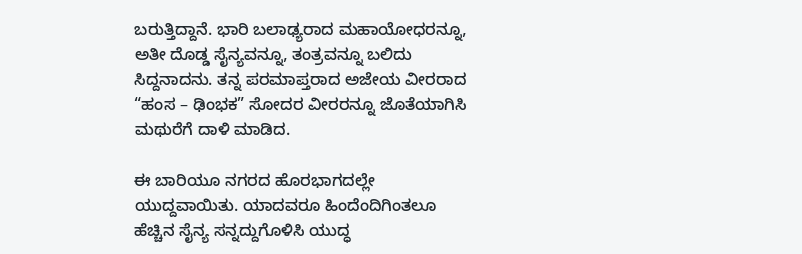ಬರುತ್ತಿದ್ದಾನೆ. ಭಾರಿ ಬಲಾಢ್ಯರಾದ ಮಹಾಯೋಧರನ್ನೂ, ಅತೀ ದೊಡ್ಡ ಸೈನ್ಯವನ್ನೂ, ತಂತ್ರವನ್ನೂ ಬಲಿದು ಸಿದ್ದನಾದನು. ತನ್ನ ಪರಮಾಪ್ತರಾದ ಅಜೇಯ ವೀರರಾದ “ಹಂಸ – ಢಿಂಭಕ” ಸೋದರ ವೀರರನ್ನೂ ಜೊತೆಯಾಗಿಸಿ ಮಥುರೆಗೆ ದಾಳಿ ಮಾಡಿದ.

ಈ ಬಾರಿಯೂ ನಗರದ ಹೊರಭಾಗದಲ್ಲೇ ಯುದ್ದವಾಯಿತು. ಯಾದವರೂ ಹಿಂದೆಂದಿಗಿಂತಲೂ ಹೆಚ್ಚಿನ ಸೈನ್ಯ ಸನ್ನದ್ದುಗೊಳಿಸಿ ಯುದ್ಧ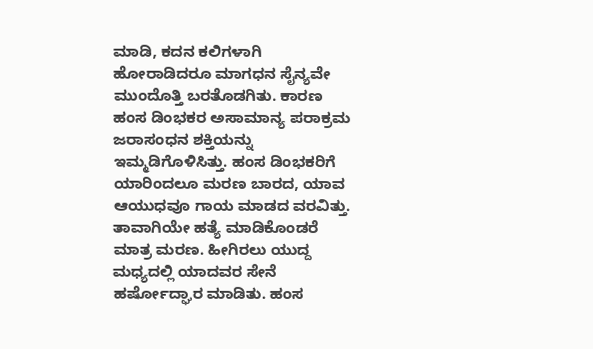ಮಾಡಿ, ಕದನ ಕಲಿಗಳಾಗಿ ಹೋರಾಡಿದರೂ ಮಾಗಧನ ಸೈನ್ಯವೇ ಮುಂದೊತ್ತಿ ಬರತೊಡಗಿತು. ಕಾರಣ ಹಂಸ ಡಿಂಭಕರ ಅಸಾಮಾನ್ಯ ಪರಾಕ್ರಮ ಜರಾಸಂಧನ ಶಕ್ತಿಯನ್ನು ಇಮ್ಮಡಿಗೊಳಿಸಿತ್ತು. ಹಂಸ ಡಿಂಭಕರಿಗೆ ಯಾರಿಂದಲೂ ಮರಣ ಬಾರದ, ಯಾವ ಆಯುಧವೂ ಗಾಯ ಮಾಡದ ವರವಿತ್ತು. ತಾವಾಗಿಯೇ ಹತ್ಯೆ ಮಾಡಿಕೊಂಡರೆ ಮಾತ್ರ ಮರಣ. ಹೀಗಿರಲು ಯುದ್ದ ಮಧ್ಯದಲ್ಲಿ ಯಾದವರ ಸೇನೆ ಹರ್ಷೋದ್ಘಾರ ಮಾಡಿತು. ಹಂಸ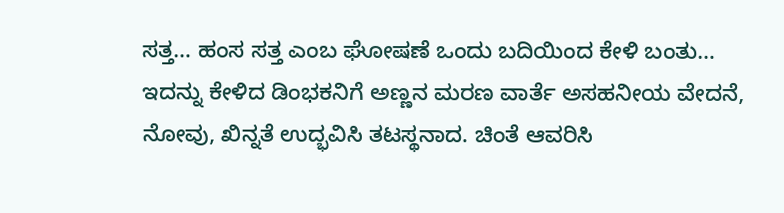ಸತ್ತ… ಹಂಸ ಸತ್ತ ಎಂಬ ಘೋಷಣೆ ಒಂದು ಬದಿಯಿಂದ ಕೇಳಿ ಬಂತು… ಇದನ್ನು ಕೇಳಿದ ಡಿಂಭಕನಿಗೆ ಅಣ್ಣನ ಮರಣ ವಾರ್ತೆ ಅಸಹನೀಯ ವೇದನೆ, ನೋವು, ಖಿನ್ನತೆ ಉದ್ಭವಿಸಿ ತಟಸ್ಥನಾದ. ಚಿಂತೆ ಆವರಿಸಿ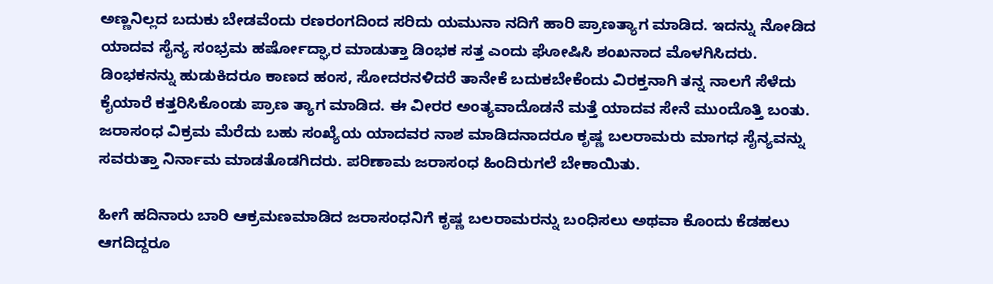ಅಣ್ಣನಿಲ್ಲದ ಬದುಕು ಬೇಡವೆಂದು ರಣರಂಗದಿಂದ ಸರಿದು ಯಮುನಾ ನದಿಗೆ ಹಾರಿ ಪ್ರಾಣತ್ಯಾಗ ಮಾಡಿದ. ಇದನ್ನು ನೋಡಿದ ಯಾದವ ಸೈನ್ಯ ಸಂಭ್ರಮ ಹರ್ಷೋದ್ಘಾರ ಮಾಡುತ್ತಾ ಡಿಂಭಕ ಸತ್ತ ಎಂದು ಘೋಷಿಸಿ ಶಂಖನಾದ ಮೊಳಗಿಸಿದರು. ಡಿಂಭಕನನ್ನು ಹುಡುಕಿದರೂ ಕಾಣದ ಹಂಸ, ಸೋದರನಳಿದರೆ ತಾನೇಕೆ ಬದುಕಬೇಕೆಂದು ವಿರಕ್ತನಾಗಿ ತನ್ನ ನಾಲಗೆ ಸೆಳೆದು ಕೈಯಾರೆ ಕತ್ತರಿಸಿಕೊಂಡು ಪ್ರಾಣ ತ್ಯಾಗ ಮಾಡಿದ. ಈ ವೀರರ ಅಂತ್ಯವಾದೊಡನೆ ಮತ್ತೆ ಯಾದವ ಸೇನೆ ಮುಂದೊತ್ತಿ ಬಂತು. ಜರಾಸಂಧ ವಿಕ್ರಮ ಮೆರೆದು ಬಹು ಸಂಖ್ಯೆಯ ಯಾದವರ ನಾಶ ಮಾಡಿದನಾದರೂ ಕೃಷ್ಣ ಬಲರಾಮರು ಮಾಗಧ ಸೈನ್ಯವನ್ನು ಸವರುತ್ತಾ ನಿರ್ನಾಮ ಮಾಡತೊಡಗಿದರು. ಪರಿಣಾಮ ಜರಾಸಂಧ ಹಿಂದಿರುಗಲೆ ಬೇಕಾಯಿತು.

ಹೀಗೆ ಹದಿನಾರು ಬಾರಿ ಆಕ್ರಮಣಮಾಡಿದ ಜರಾಸಂಧನಿಗೆ ಕೃಷ್ಣ ಬಲರಾಮರನ್ನು ಬಂಧಿಸಲು ಅಥವಾ ಕೊಂದು ಕೆಡಹಲು ಆಗದಿದ್ದರೂ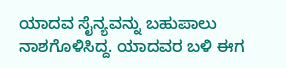ಯಾದವ ಸೈನ್ಯವನ್ನು ಬಹುಪಾಲು ನಾಶಗೊಳಿಸಿದ್ದ. ಯಾದವರ ಬಳಿ ಈಗ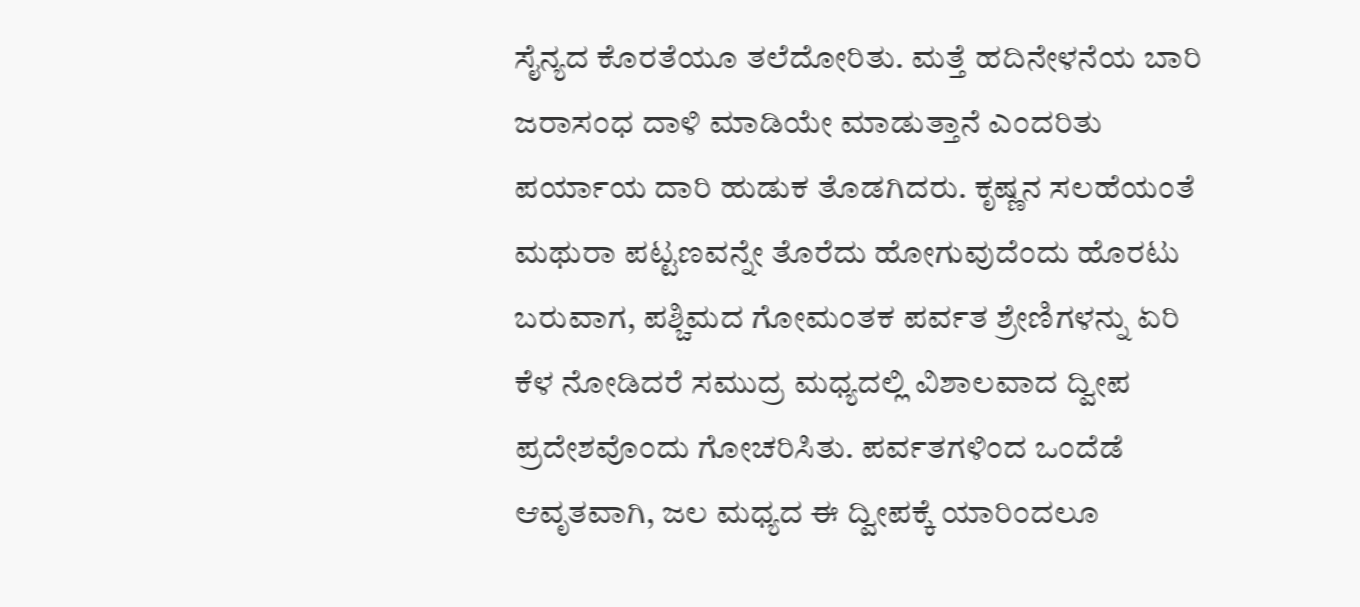ಸೈನ್ಯದ ಕೊರತೆಯೂ ತಲೆದೋರಿತು. ಮತ್ತೆ ಹದಿನೇಳನೆಯ ಬಾರಿ ಜರಾಸಂಧ ದಾಳಿ ಮಾಡಿಯೇ ಮಾಡುತ್ತಾನೆ ಎಂದರಿತು ಪರ್ಯಾಯ ದಾರಿ ಹುಡುಕ ತೊಡಗಿದರು. ಕೃಷ್ಣನ ಸಲಹೆಯಂತೆ ಮಥುರಾ ಪಟ್ಟಣವನ್ನೇ ತೊರೆದು ಹೋಗುವುದೆಂದು ಹೊರಟು ಬರುವಾಗ, ಪಶ್ಚಿಮದ ಗೋಮಂತಕ ಪರ್ವತ ಶ್ರೇಣಿಗಳನ್ನು ಏರಿ ಕೆಳ ನೋಡಿದರೆ ಸಮುದ್ರ ಮಧ್ಯದಲ್ಲಿ ವಿಶಾಲವಾದ ದ್ವೀಪ ಪ್ರದೇಶವೊಂದು ಗೋಚರಿಸಿತು. ಪರ್ವತಗಳಿಂದ ಒಂದೆಡೆ ಆವೃತವಾಗಿ, ಜಲ ಮಧ್ಯದ ಈ ದ್ವೀಪಕ್ಕೆ ಯಾರಿಂದಲೂ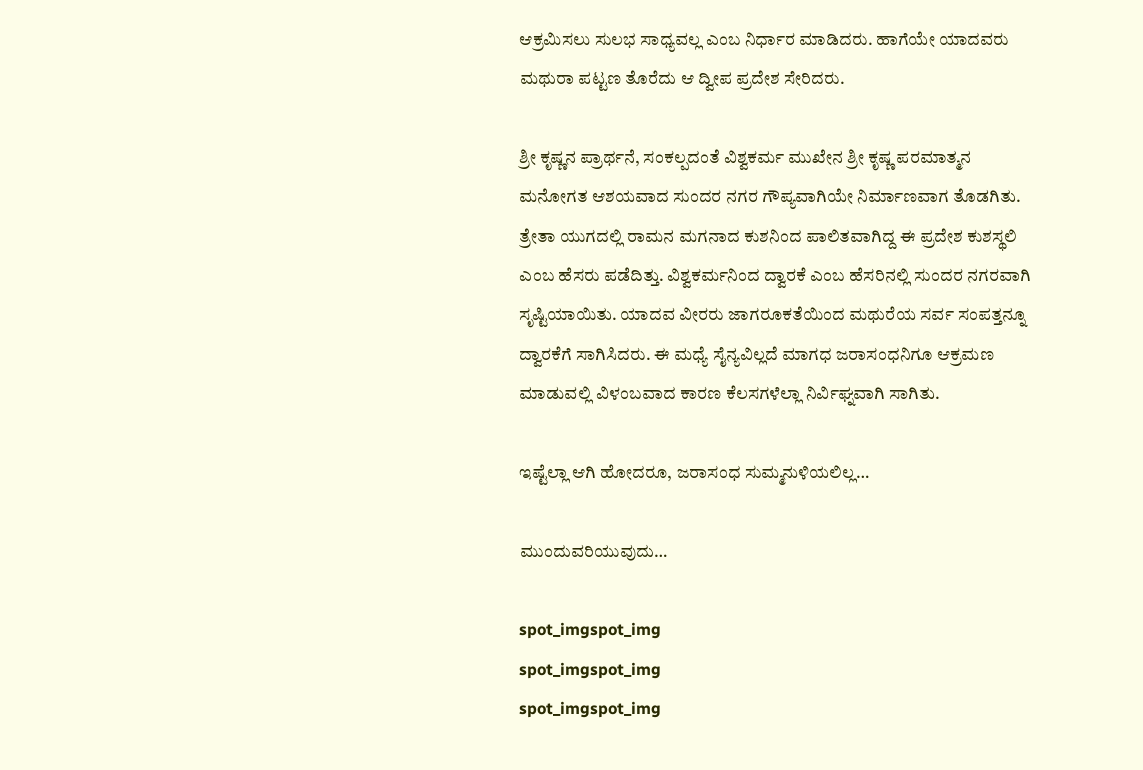ಆಕ್ರಮಿಸಲು ಸುಲಭ ಸಾಧ್ಯವಲ್ಲ ಎಂಬ ನಿರ್ಧಾರ ಮಾಡಿದರು. ಹಾಗೆಯೇ ಯಾದವರು ಮಥುರಾ ಪಟ್ಟಣ ತೊರೆದು ಆ ದ್ವೀಪ ಪ್ರದೇಶ ಸೇರಿದರು.

ಶ್ರೀ ಕೃಷ್ಣನ ಪ್ರಾರ್ಥನೆ, ಸಂಕಲ್ಪದಂತೆ ವಿಶ್ವಕರ್ಮ ಮುಖೇನ ಶ್ರೀ ಕೃಷ್ಣ ಪರಮಾತ್ಮನ ಮನೋಗತ ಆಶಯವಾದ ಸುಂದರ ನಗರ ಗೌಪ್ಯವಾಗಿಯೇ ನಿರ್ಮಾಣವಾಗ ತೊಡಗಿತು. ತ್ರೇತಾ ಯುಗದಲ್ಲಿ ರಾಮನ ಮಗನಾದ ಕುಶನಿಂದ ಪಾಲಿತವಾಗಿದ್ದ ಈ ಪ್ರದೇಶ ಕುಶಸ್ಥಲಿ ಎಂಬ ಹೆಸರು ಪಡೆದಿತ್ತು. ವಿಶ್ವಕರ್ಮನಿಂದ ದ್ವಾರಕೆ ಎಂಬ ಹೆಸರಿನಲ್ಲಿ ಸುಂದರ ನಗರವಾಗಿ ಸೃಷ್ಟಿಯಾಯಿತು. ಯಾದವ ವೀರರು ಜಾಗರೂಕತೆಯಿಂದ ಮಥುರೆಯ ಸರ್ವ ಸಂಪತ್ತನ್ನೂ ದ್ವಾರಕೆಗೆ ಸಾಗಿಸಿದರು. ಈ ಮಧ್ಯೆ ಸೈನ್ಯವಿಲ್ಲದೆ ಮಾಗಧ ಜರಾಸಂಧನಿಗೂ ಆಕ್ರಮಣ ಮಾಡುವಲ್ಲಿ ವಿಳಂಬವಾದ ಕಾರಣ ಕೆಲಸಗಳೆಲ್ಲಾ ನಿರ್ವಿಘ್ನವಾಗಿ ಸಾಗಿತು.

ಇಷ್ಟೆಲ್ಲಾ ಆಗಿ ಹೋದರೂ, ಜರಾಸಂಧ ಸುಮ್ಮನುಳಿಯಲಿಲ್ಲ…

ಮುಂದುವರಿಯುವುದು…

spot_imgspot_img
spot_imgspot_img
spot_imgspot_img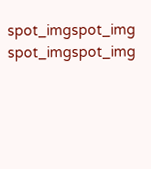spot_imgspot_img
spot_imgspot_img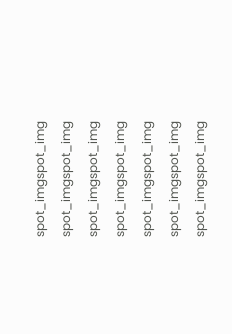spot_imgspot_img
spot_imgspot_img
spot_imgspot_img
spot_imgspot_img
spot_imgspot_img
spot_imgspot_img
spot_imgspot_img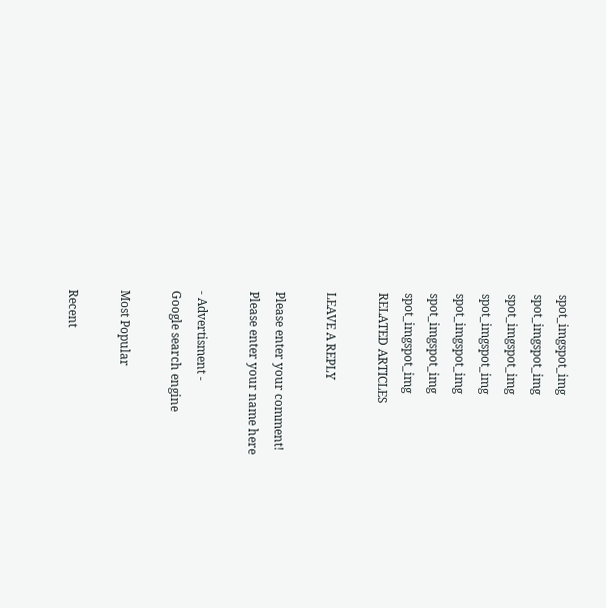spot_imgspot_img
spot_imgspot_img
spot_imgspot_img
spot_imgspot_img
spot_imgspot_img
spot_imgspot_img
spot_imgspot_img
RELATED ARTICLES

LEAVE A REPLY

Please enter your comment!
Please enter your name here

- Advertisment -
Google search engine

Most Popular

Recent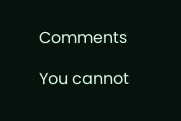Comments

You cannot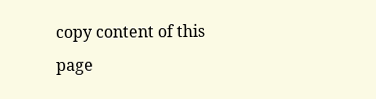copy content of this page